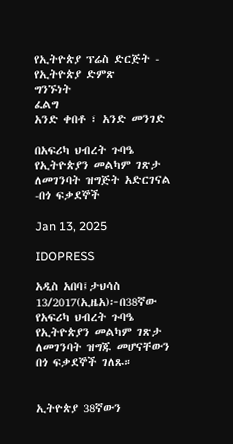የኢትዮጵያ ፕሬስ ድርጅት - የኢትዮጵያ ድምጽ
ግንኙነት
ፈልግ
አንድ ቀበቶ ፣ አንድ መንገድ

በአፍሪካ ህብረት ጉባዔ የኢትዮጵያን መልካም ገጽታ ለመገንባት ዝግጅት አድርገናል -በጎ ፍቃደኞች

Jan 13, 2025

IDOPRESS

አዲስ አበባ፤ታህሳስ 13/2017(ኢዜአ)፦በ38ኛው የአፍሪካ ህብረት ጉባዔ የኢትዮጵያን መልካም ገጽታ ለመገንባት ዝግጁ መሆናቸውን በጎ ፍቃደኞች ገለጹ።


ኢትዮጵያ 38ኛውን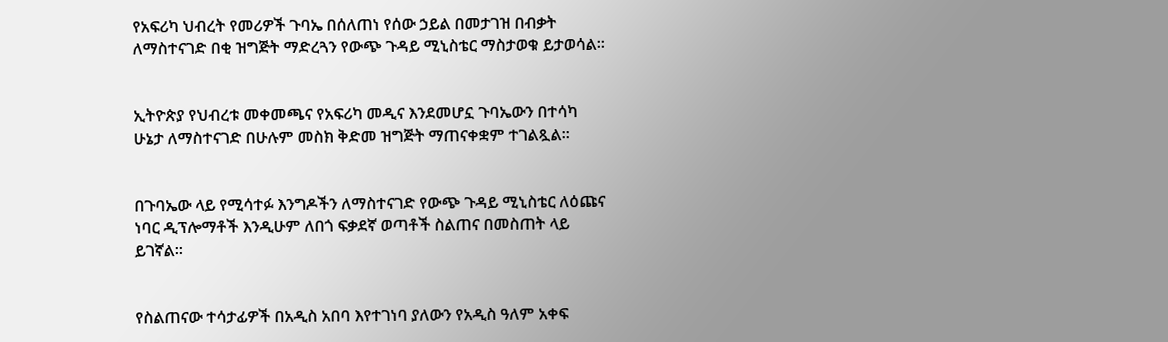የአፍሪካ ህብረት የመሪዎች ጉባኤ በሰለጠነ የሰው ኃይል በመታገዝ በብቃት ለማስተናገድ በቂ ዝግጅት ማድረጓን የውጭ ጉዳይ ሚኒስቴር ማስታወቁ ይታወሳል።


ኢትዮጵያ የህብረቱ መቀመጫና የአፍሪካ መዲና እንደመሆኗ ጉባኤውን በተሳካ ሁኔታ ለማስተናገድ በሁሉም መስክ ቅድመ ዝግጅት ማጠናቀቋም ተገልጿል።


በጉባኤው ላይ የሚሳተፉ እንግዶችን ለማስተናገድ የውጭ ጉዳይ ሚኒስቴር ለዕጩና ነባር ዲፕሎማቶች እንዲሁም ለበጎ ፍቃደኛ ወጣቶች ስልጠና በመስጠት ላይ ይገኛል።


የስልጠናው ተሳታፊዎች በአዲስ አበባ እየተገነባ ያለውን የአዲስ ዓለም አቀፍ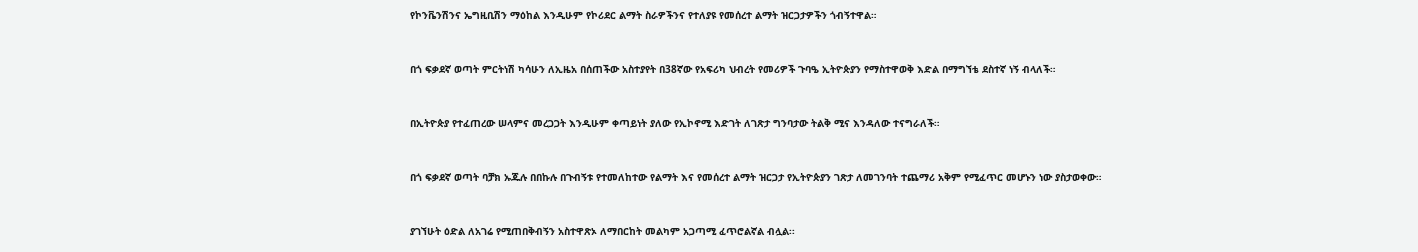የኮንቬንሽንና ኤግዚቢሽን ማዕከል እንዲሁም የኮሪደር ልማት ስራዎችንና የተለያዩ የመሰረተ ልማት ዝርጋታዎችን ጎብኝተዋል።


በጎ ፍቃደኛ ወጣት ምርትነሽ ካሳሁን ለኢዜአ በሰጠችው አስተያየት በ38ኛው የአፍሪካ ህብረት የመሪዎች ጉባዔ ኢትዮጵያን የማስተዋወቅ እድል በማግኘቴ ደስተኛ ነኝ ብላለች።


በኢትዮጵያ የተፈጠረው ሠላምና መረጋጋት እንዲሁም ቀጣይነት ያለው የኢኮኖሚ እድገት ለገጽታ ግንባታው ትልቅ ሚና እንዳለው ተናግራለች።


በጎ ፍቃደኛ ወጣት ባቻክ ኡጁሉ በበኩሉ በጉብኝቱ የተመለከተው የልማት እና የመሰረተ ልማት ዝርጋታ የኢትዮጵያን ገጽታ ለመገንባት ተጨማሪ አቅም የሚፈጥር መሆኑን ነው ያስታወቀው።


ያገኘሁት ዕድል ለአገሬ የሚጠበቅብኝን አስተዋጽኦ ለማበርከት መልካም አጋጣሚ ፈጥሮልኛል ብሏል፡፡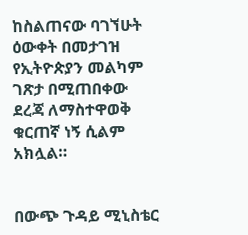ከስልጠናው ባገኘሁት ዕውቀት በመታገዝ የኢትዮጵያን መልካም ገጽታ በሚጠበቀው ደረጃ ለማስተዋወቅ ቁርጠኛ ነኝ ሲልም አክሏል።


በውጭ ጉዳይ ሚኒስቴር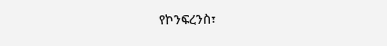የኮንፍረንስ፣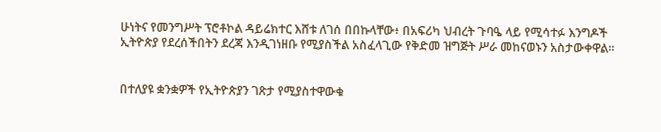ሁነትና የመንግሥት ፕሮቶኮል ዳይሬክተር እሸቱ ለገሰ በበኩላቸው፥ በአፍሪካ ህብረት ጉባዔ ላይ የሚሳተፉ እንግዶች ኢትዮጵያ የደረሰችበትን ደረጃ እንዲገነዘቡ የሚያስችል አስፈላጊው የቅድመ ዝግጅት ሥራ መከናወኑን አስታውቀዋል።


በተለያዩ ቋንቋዎች የኢትዮጵያን ገጽታ የሚያስተዋውቁ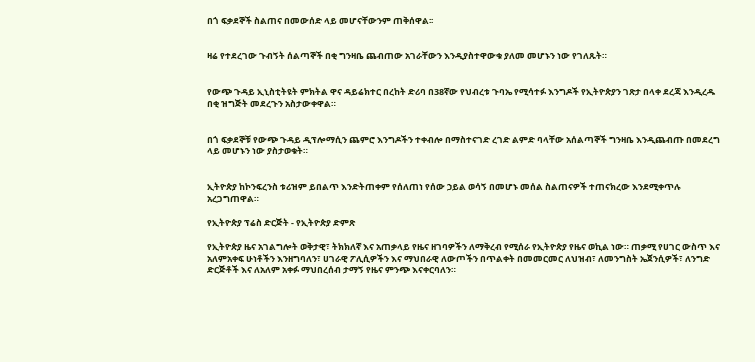በጎ ፍቃደኞች ስልጠና በመውሰድ ላይ መሆናቸውንም ጠቅሰዋል፡፡


ዛሬ የተደረገው ጉብኝት ሰልጣኞች በቂ ግንዛቤ ጨብጠው አገራቸውን እንዲያስተዋውቁ ያለመ መሆኑን ነው የገለጹት።


የውጭ ጉዳይ ኢኒስቲትዩት ምክትል ዋና ዳይሬክተር በረከት ድሪባ በ38ኛው የህብረቱ ጉባኤ የሚሳተፉ እንግዶች የኢትዮጵያን ገጽታ በላቀ ደረጃ እንዲረዱ በቂ ዝግጅት መደረጉን አስታውቀዋል።


በጎ ፍቃደኞቹ የውጭ ጉዳይ ዲፕሎማሲን ጨምሮ እንግዶችን ተቀብሎ በማስተናገድ ረገድ ልምድ ባላቸው አሰልጣኞች ግንዛቤ እንዲጨብጡ በመደረግ ላይ መሆኑን ነው ያስታወቁት።


ኢትዮጵያ ከኮንፍረንስ ቱሪዝም ይበልጥ እንድትጠቀም የሰለጠነ የሰው ኃይል ወሳኝ በመሆኑ መሰል ስልጠናዎች ተጠናክረው እንደሚቀጥሉ አረጋግጠዋል።

የኢትዮጵያ ፕሬስ ድርጅት - የኢትዮጵያ ድምጽ

የኢትዮጵያ ዜና አገልግሎት ወቅታዊ፣ ትክክለኛ እና አጠቃላይ የዜና ዘገባዎችን ለማቅረብ የሚሰራ የኢትዮጵያ የዜና ወኪል ነው። ጠቃሚ የሀገር ውስጥ እና አለምአቀፍ ሁነቶችን እንዘግባለን፣ ሀገራዊ ፖሊሲዎችን እና ማህበራዊ ለውጦችን በጥልቀት በመመርመር ለህዝብ፣ ለመንግስት ኤጀንሲዎች፣ ለንግድ ድርጅቶች እና ለአለም አቀፉ ማህበረሰብ ታማኝ የዜና ምንጭ እናቀርባለን።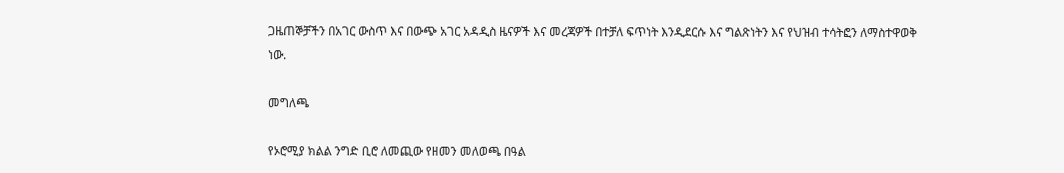ጋዜጠኞቻችን በአገር ውስጥ እና በውጭ አገር አዳዲስ ዜናዎች እና መረጃዎች በተቻለ ፍጥነት እንዲደርሱ እና ግልጽነትን እና የህዝብ ተሳትፎን ለማስተዋወቅ ነው.

መግለጫ

የኦሮሚያ ክልል ንግድ ቢሮ ለመጪው የዘመን መለወጫ በዓል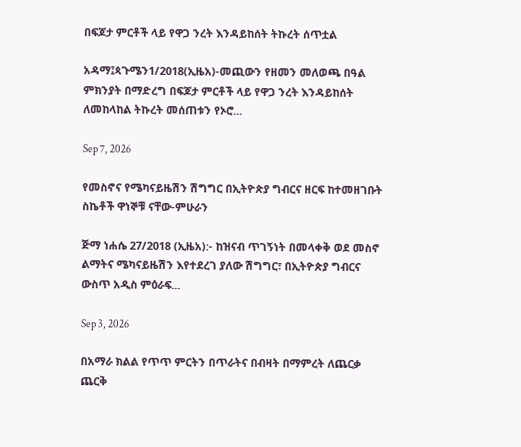በፍጆታ ምርቶች ላይ የዋጋ ንረት እንዳይከሰት ትኩረት ሰጥቷል

አዳማ፤ጳጉሜን1/2018(ኢዜአ)-መጪውን የዘመን መለወጫ በዓል ምክንያት በማድረግ በፍጆታ ምርቶች ላይ የዋጋ ንረት እንዳይከሰት ለመከላከል ትኩረት መሰጠቱን የኦሮ...

Sep 7, 2026

የመስኖና የሜካናይዜሽን ሽግግር በኢትዮጵያ ግብርና ዘርፍ ከተመዘገቡት ስኬቶች ዋነኞቹ ናቸው-ምሁራን

ጅማ ነሐሴ 27/2018 (ኢዜአ):- ከዝናብ ጥገኝነት በመላቀቅ ወደ መስኖ ልማትና ሜካናይዜሽን እየተደረገ ያለው ሽግግር፣ በኢትዮጵያ ግብርና ውስጥ አዲስ ምዕራፍ...

Sep 3, 2026

በአማራ ክልል የጥጥ ምርትን በጥራትና በብዛት በማምረት ለጨርቃ ጨርቅ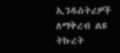ኢንዱስትሪዎች ለማቅረብ ልዩ ትኩረት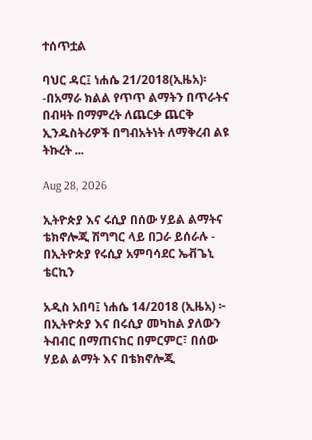ተሰጥቷል

ባህር ዳር፤ ነሐሴ 21/2018(ኢዜአ)፡-በአማራ ክልል የጥጥ ልማትን በጥራትና በብዛት በማምረት ለጨርቃ ጨርቅ ኢንዱስትሪዎች በግብአትነት ለማቅረብ ልዩ ትኩረት ...

Aug 28, 2026

ኢትዮጵያ እና ሩሲያ በሰው ሃይል ልማትና ቴክኖሎጂ ሽግግር ላይ በጋራ ይሰራሉ - በኢትዮጵያ የሩሲያ አምባሳደር ኤቭጌኒ ቴርኪን

አዲስ አበባ፤ ነሐሴ 14/2018 (ኢዜአ) ፦ በኢትዮጵያ እና በሩሲያ መካከል ያለውን ትብብር በማጠናከር በምርምር፣ በሰው ሃይል ልማት እና በቴክኖሎጂ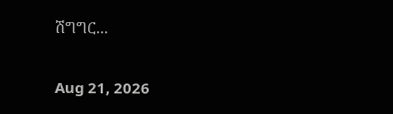ሽግግር...

Aug 21, 2026